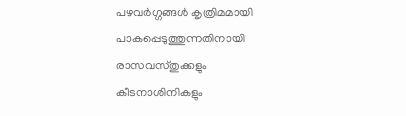പഴവർഗ്ഗങ്ങൾ കൃത്രിമമായി പാകപ്പെടുത്തുന്നതിനായി രാസവസ്തുക്കളും കീടനാശിനികളും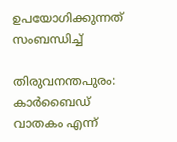ഉപയോഗിക്കുന്നത് സംബന്ധിച്ച്

തിരുവനന്തപുരം: കാർബൈഡ് വാതകം എന്ന്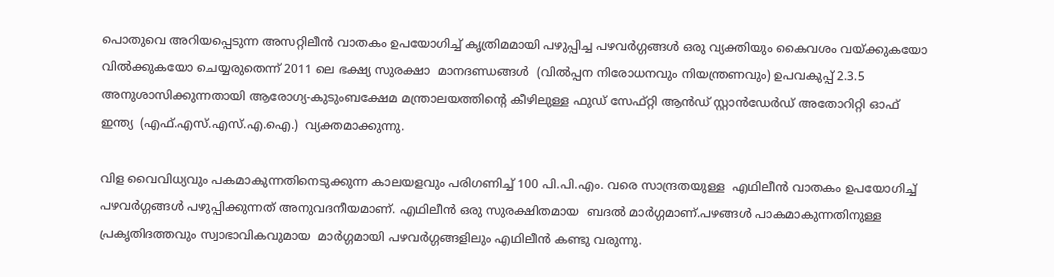പൊതുവെ അറിയപ്പെടുന്ന അസറ്റിലീൻ വാതകം ഉപയോഗിച്ച് കൃത്രിമമായി പഴുപ്പിച്ച പഴവർഗ്ഗങ്ങൾ ഒരു വ്യക്തിയും കൈവശം വയ്ക്കുകയോ വിൽക്കുകയോ ചെയ്യരുതെന്ന് 2011 ലെ ഭക്ഷ്യ സുരക്ഷാ  മാനദണ്ഡങ്ങൾ  (വിൽപ്പന നിരോധനവും നിയന്ത്രണവും) ഉപവകുപ്പ് 2.3.5 അനുശാസിക്കുന്നതായി ആരോഗ്യ-കുടുംബക്ഷേമ മന്ത്രാലയത്തിന്റെ കീഴിലുള്ള ഫുഡ് സേഫ്റ്റി ആൻഡ് സ്റ്റാൻഡേർഡ് അതോറിറ്റി ഓഫ് ഇന്ത്യ  (എഫ്.എസ്.എസ്.എ.ഐ.)  വ്യക്തമാക്കുന്നു.

വിള വൈവിധ്യവും പകമാകുന്നതിനെടുക്കുന്ന കാലയളവും പരിഗണിച്ച് 100 പി.പി.എം. വരെ സാന്ദ്രതയുള്ള  എഥിലീൻ വാതകം ഉപയോഗിച്ച് പഴവർഗ്ഗങ്ങൾ പഴുപ്പിക്കുന്നത് അനുവദനീയമാണ്. എഥിലീൻ ഒരു സുരക്ഷിതമായ  ബദൽ മാർഗ്ഗമാണ്.പഴങ്ങൾ പാകമാകുന്നതിനുള്ള  പ്രകൃതിദത്തവും സ്വാഭാവികവുമായ  മാർഗ്ഗമായി പഴവർഗ്ഗങ്ങളിലും എഥിലീൻ കണ്ടു വരുന്നു.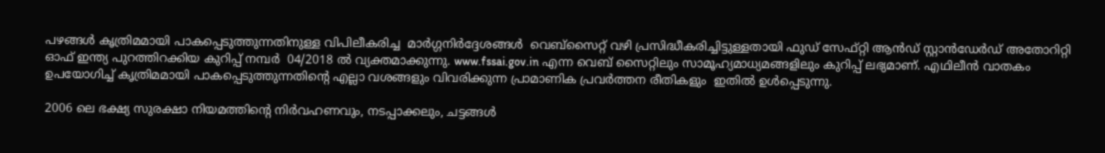പഴങ്ങൾ കൃത്രിമമായി പാകപ്പെടുത്തുന്നതിനുള്ള വിപിലീകരിച്ച  മാർഗ്ഗനിർദ്ദേശങ്ങൾ  വെബ്സൈറ്റ് വഴി പ്രസിദ്ധീകരിച്ചിട്ടുള്ളതായി ഫുഡ് സേഫ്റ്റി ആൻഡ് സ്റ്റാൻഡേർഡ് അതോറിറ്റി ഓഫ് ഇന്ത്യ പുറത്തിറക്കിയ കുറിപ്പ് നമ്പർ  04/2018 ൽ വ്യക്തമാക്കുന്നു. www.fssai.gov.in എന്ന വെബ് സൈറ്റിലും സാമൂഹ്യമാധ്യമങ്ങളിലും കുറിപ്പ് ലഭ്യമാണ്. എഥിലീൻ വാതകം ഉപയോഗിച്ച് കൃത്രിമമായി പാകപ്പെടുത്തുന്നതിന്റെ എല്ലാ വശങ്ങളും വിവരിക്കുന്ന പ്രാമാണിക പ്രവർത്തന രീതികളും  ഇതിൽ ഉൾപ്പെടുന്നു.

2006 ലെ ഭക്ഷ്യ സുരക്ഷാ നിയമത്തിന്റെ നിർവഹണവും, നടപ്പാക്കലും, ചട്ടങ്ങൾ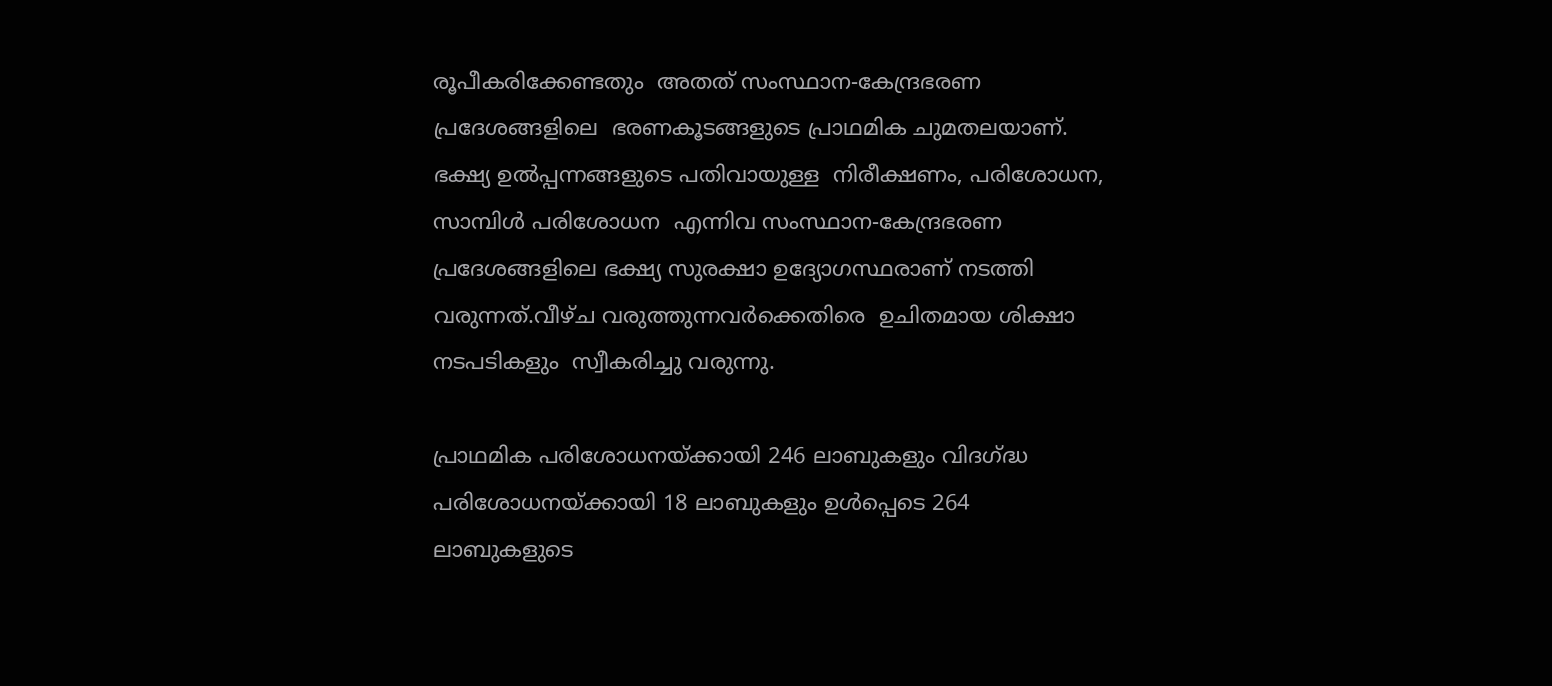രൂപീകരിക്കേണ്ടതും  അതത് സംസ്ഥാന-കേന്ദ്രഭരണ പ്രദേശങ്ങളിലെ  ഭരണകൂടങ്ങളുടെ പ്രാഥമിക ചുമതലയാണ്. ഭക്ഷ്യ ഉൽ‌പ്പന്നങ്ങളുടെ പതിവായുള്ള  നിരീക്ഷണം, പരിശോധന, സാമ്പിൾ പരിശോധന  എന്നിവ സംസ്ഥാന-കേന്ദ്രഭരണ പ്രദേശങ്ങളിലെ ഭക്ഷ്യ സുരക്ഷാ ഉദ്യോഗസ്ഥരാണ് നടത്തി വരുന്നത്.വീഴ്ച വരുത്തുന്നവർക്കെതിരെ  ഉചിതമായ ശിക്ഷാ നടപടികളും  സ്വീകരിച്ചു വരുന്നു.

പ്രാഥമിക പരിശോധനയ്ക്കായി 246 ലാബുകളും വിദഗ്ദ്ധ പരിശോധനയ്ക്കായി 18 ലാബുകളും ഉൾപ്പെടെ 264 ലാബുകളുടെ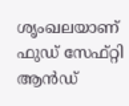ശൃംഖലയാണ്  ഫുഡ് സേഫ്റ്റി ആൻഡ്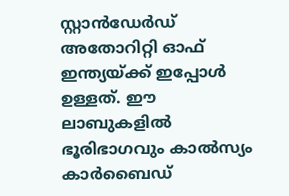സ്റ്റാൻഡേർഡ് അതോറിറ്റി ഓഫ് ഇന്ത്യയ്ക്ക് ഇപ്പോൾ ഉള്ളത്. ഈ ലാബുകളിൽ ഭൂരിഭാഗവും കാൽസ്യം കാർബൈഡ്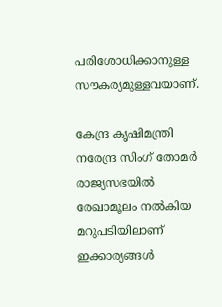പരിശോധിക്കാനുള്ള സൗകര്യമുള്ളവയാണ്.

കേന്ദ്ര കൃഷിമന്ത്രി നരേന്ദ്ര സിംഗ് തോമർ രാജ്യസഭയിൽ രേഖാമൂലം നൽകിയ മറുപടിയിലാണ് ഇക്കാര്യങ്ങൾ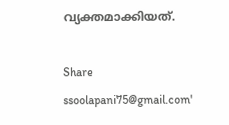വ്യക്തമാക്കിയത്.

Share
ssoolapani75@gmail.com'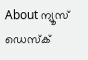About ന്യൂസ് ഡെസ്ക്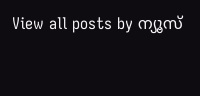View all posts by ന്യൂസ്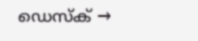ഡെസ്ക് →